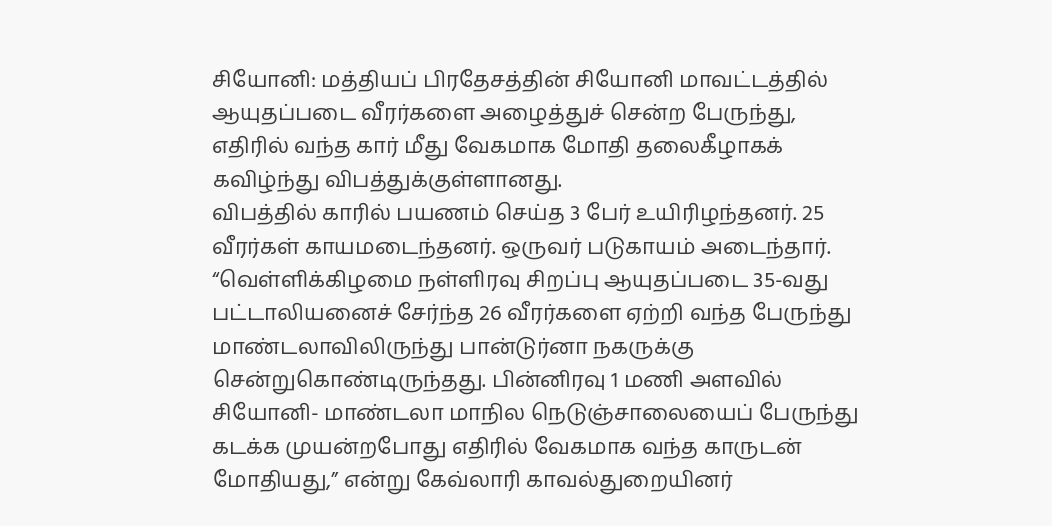சியோனி: மத்தியப் பிரதேசத்தின் சியோனி மாவட்டத்தில் ஆயுதப்படை வீரர்களை அழைத்துச் சென்ற பேருந்து, எதிரில் வந்த கார் மீது வேகமாக மோதி தலைகீழாகக் கவிழ்ந்து விபத்துக்குள்ளானது.
விபத்தில் காரில் பயணம் செய்த 3 பேர் உயிரிழந்தனர். 25 வீரர்கள் காயமடைந்தனர். ஒருவர் படுகாயம் அடைந்தார்.
“வெள்ளிக்கிழமை நள்ளிரவு சிறப்பு ஆயுதப்படை 35-வது பட்டாலியனைச் சேர்ந்த 26 வீரர்களை ஏற்றி வந்த பேருந்து மாண்டலாவிலிருந்து பான்டுர்னா நகருக்கு சென்றுகொண்டிருந்தது. பின்னிரவு 1 மணி அளவில் சியோனி- மாண்டலா மாநில நெடுஞ்சாலையைப் பேருந்து கடக்க முயன்றபோது எதிரில் வேகமாக வந்த காருடன் மோதியது,” என்று கேவ்லாரி காவல்துறையினர்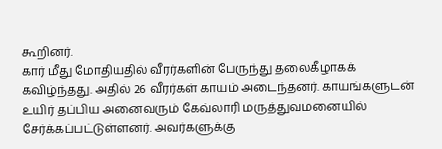கூறினர்.
கார் மீது மோதியதில் வீரர்களின் பேருந்து தலைகீழாகக் கவிழ்ந்தது. அதில் 26 வீரர்கள் காயம் அடைந்தனர். காயங்களுடன் உயிர் தப்பிய அனைவரும் கேவ்லாரி மருத்துவமனையில் சேர்க்கப்பட்டுள்ளனர். அவர்களுக்கு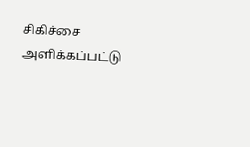சிகிச்சை அளிக்கப்பட்டு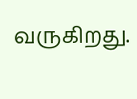வருகிறது.